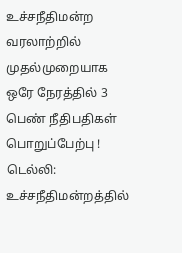உச்சநீதிமன்ற வரலாற்றில் முதல்முறையாக ஒரே நேரத்தில் 3 பெண் நீதிபதிகள் பொறுப்பேற்பு !
டெல்லி: உச்சநீதிமன்றத்தில்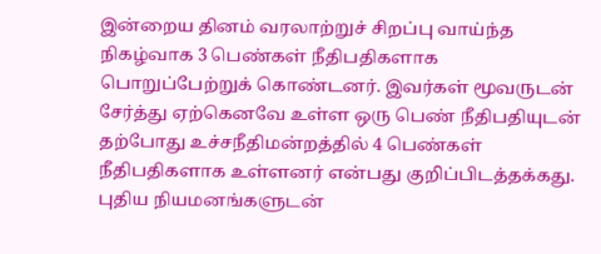இன்றைய தினம் வரலாற்றுச் சிறப்பு வாய்ந்த நிகழ்வாக 3 பெண்கள் நீதிபதிகளாக பொறுப்பேற்றுக் கொண்டனர். இவர்கள் மூவருடன் சேர்த்து ஏற்கெனவே உள்ள ஒரு பெண் நீதிபதியுடன் தற்போது உச்சநீதிமன்றத்தில் 4 பெண்கள் நீதிபதிகளாக உள்ளனர் என்பது குறிப்பிடத்தக்கது. புதிய நியமனங்களுடன்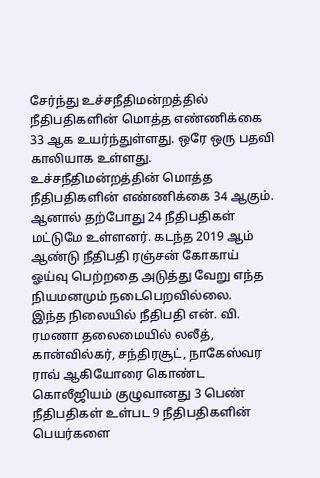சேர்ந்து உச்சநீதிமன்றத்தில் நீதிபதிகளின் மொத்த எண்ணிக்கை 33 ஆக உயர்ந்துள்ளது. ஒரே ஒரு பதவி காலியாக உள்ளது.
உச்சநீதிமன்றத்தின் மொத்த நீதிபதிகளின் எண்ணிக்கை 34 ஆகும். ஆனால் தற்போது 24 நீதிபதிகள் மட்டுமே உள்ளனர். கடந்த 2019 ஆம் ஆண்டு நீதிபதி ரஞ்சன் கோகாய் ஓய்வு பெற்றதை அடுத்து வேறு எந்த நியமனமும் நடைபெறவில்லை.
இந்த நிலையில் நீதிபதி என். வி. ரமணா தலைமையில் லலீத், கான்வில்கர், சந்திரசூட், நாகேஸ்வர ராவ் ஆகியோரை கொண்ட கொலீஜியம் குழுவானது 3 பெண் நீதிபதிகள் உள்பட 9 நீதிபதிகளின் பெயர்களை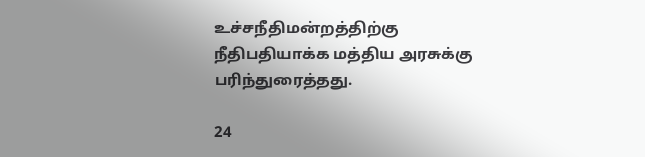உச்சநீதிமன்றத்திற்கு நீதிபதியாக்க மத்திய அரசுக்கு பரிந்துரைத்தது.

24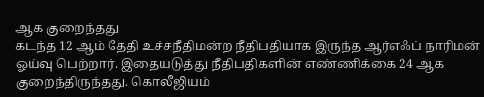ஆக குறைந்தது
கடந்த 12 ஆம் தேதி உச்சநீதிமன்ற நீதிபதியாக இருந்த ஆர்எஃப் நாரிமன் ஓய்வு பெற்றார். இதையடுத்து நீதிபதிகளின் எண்ணிக்கை 24 ஆக குறைந்திருந்தது. கொலீஜியம்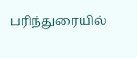பரிந்துரையில்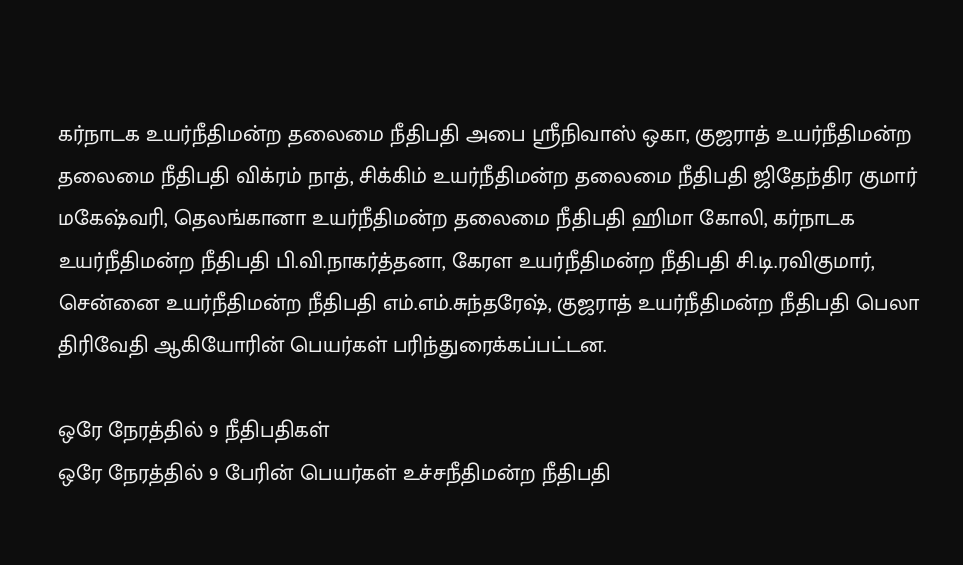கர்நாடக உயர்நீதிமன்ற தலைமை நீதிபதி அபை ஸ்ரீநிவாஸ் ஒகா, குஜராத் உயர்நீதிமன்ற தலைமை நீதிபதி விக்ரம் நாத், சிக்கிம் உயர்நீதிமன்ற தலைமை நீதிபதி ஜிதேந்திர குமார் மகேஷ்வரி, தெலங்கானா உயர்நீதிமன்ற தலைமை நீதிபதி ஹிமா கோலி, கர்நாடக உயர்நீதிமன்ற நீதிபதி பி.வி.நாகர்த்தனா, கேரள உயர்நீதிமன்ற நீதிபதி சி.டி.ரவிகுமார், சென்னை உயர்நீதிமன்ற நீதிபதி எம்.எம்.சுந்தரேஷ், குஜராத் உயர்நீதிமன்ற நீதிபதி பெலா திரிவேதி ஆகியோரின் பெயர்கள் பரிந்துரைக்கப்பட்டன.

ஒரே நேரத்தில் 9 நீதிபதிகள்
ஒரே நேரத்தில் 9 பேரின் பெயர்கள் உச்சநீதிமன்ற நீதிபதி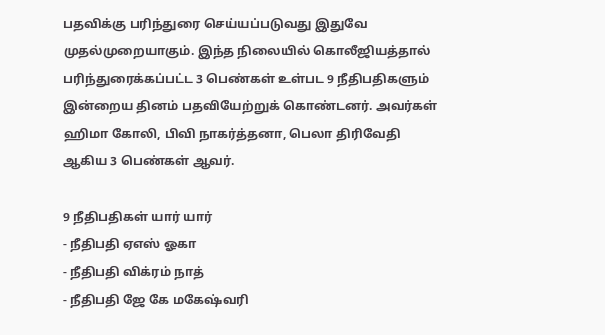பதவிக்கு பரிந்துரை செய்யப்படுவது இதுவே முதல்முறையாகும். இந்த நிலையில் கொலீஜியத்தால் பரிந்துரைக்கப்பட்ட 3 பெண்கள் உள்பட 9 நீதிபதிகளும் இன்றைய தினம் பதவியேற்றுக் கொண்டனர். அவர்கள் ஹிமா கோலி, பிவி நாகர்த்தனா, பெலா திரிவேதி ஆகிய 3 பெண்கள் ஆவர்.

9 நீதிபதிகள் யார் யார்
- நீதிபதி ஏஎஸ் ஓகா
- நீதிபதி விக்ரம் நாத்
- நீதிபதி ஜே கே மகேஷ்வரி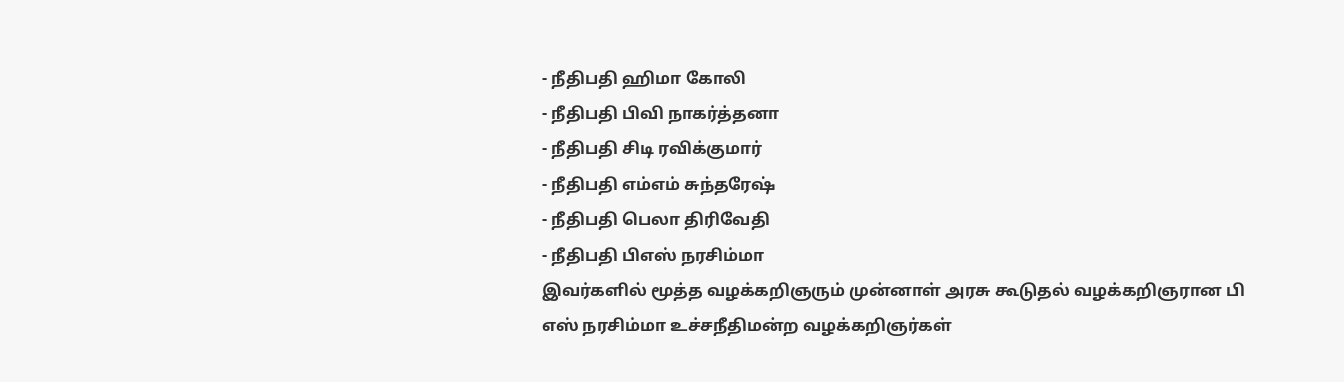- நீதிபதி ஹிமா கோலி
- நீதிபதி பிவி நாகர்த்தனா
- நீதிபதி சிடி ரவிக்குமார்
- நீதிபதி எம்எம் சுந்தரேஷ்
- நீதிபதி பெலா திரிவேதி
- நீதிபதி பிஎஸ் நரசிம்மா
இவர்களில் மூத்த வழக்கறிஞரும் முன்னாள் அரசு கூடுதல் வழக்கறிஞரான பி எஸ் நரசிம்மா உச்சநீதிமன்ற வழக்கறிஞர்கள்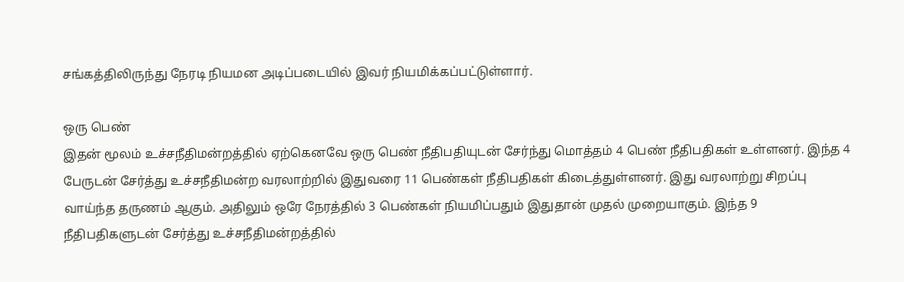சங்கத்திலிருந்து நேரடி நியமன அடிப்படையில் இவர் நியமிக்கப்பட்டுள்ளார்.

ஒரு பெண்
இதன் மூலம் உச்சநீதிமன்றத்தில் ஏற்கெனவே ஒரு பெண் நீதிபதியுடன் சேர்ந்து மொத்தம் 4 பெண் நீதிபதிகள் உள்ளனர். இந்த 4 பேருடன் சேர்த்து உச்சநீதிமன்ற வரலாற்றில் இதுவரை 11 பெண்கள் நீதிபதிகள் கிடைத்துள்ளனர். இது வரலாற்று சிறப்பு வாய்ந்த தருணம் ஆகும். அதிலும் ஒரே நேரத்தில் 3 பெண்கள் நியமிப்பதும் இதுதான் முதல் முறையாகும். இந்த 9 நீதிபதிகளுடன் சேர்த்து உச்சநீதிமன்றத்தில்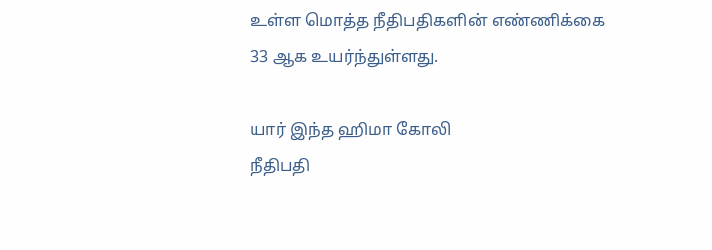உள்ள மொத்த நீதிபதிகளின் எண்ணிக்கை 33 ஆக உயர்ந்துள்ளது.

யார் இந்த ஹிமா கோலி
நீதிபதி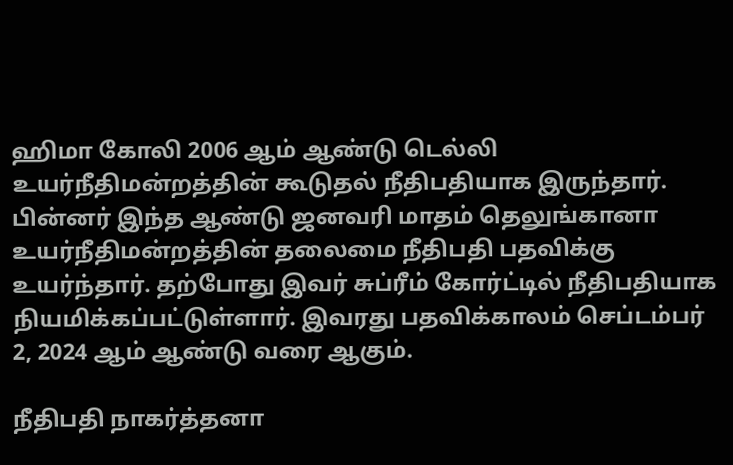ஹிமா கோலி 2006 ஆம் ஆண்டு டெல்லி உயர்நீதிமன்றத்தின் கூடுதல் நீதிபதியாக இருந்தார். பின்னர் இந்த ஆண்டு ஜனவரி மாதம் தெலுங்கானா உயர்நீதிமன்றத்தின் தலைமை நீதிபதி பதவிக்கு உயர்ந்தார். தற்போது இவர் சுப்ரீம் கோர்ட்டில் நீதிபதியாக நியமிக்கப்பட்டுள்ளார். இவரது பதவிக்காலம் செப்டம்பர் 2, 2024 ஆம் ஆண்டு வரை ஆகும்.

நீதிபதி நாகர்த்தனா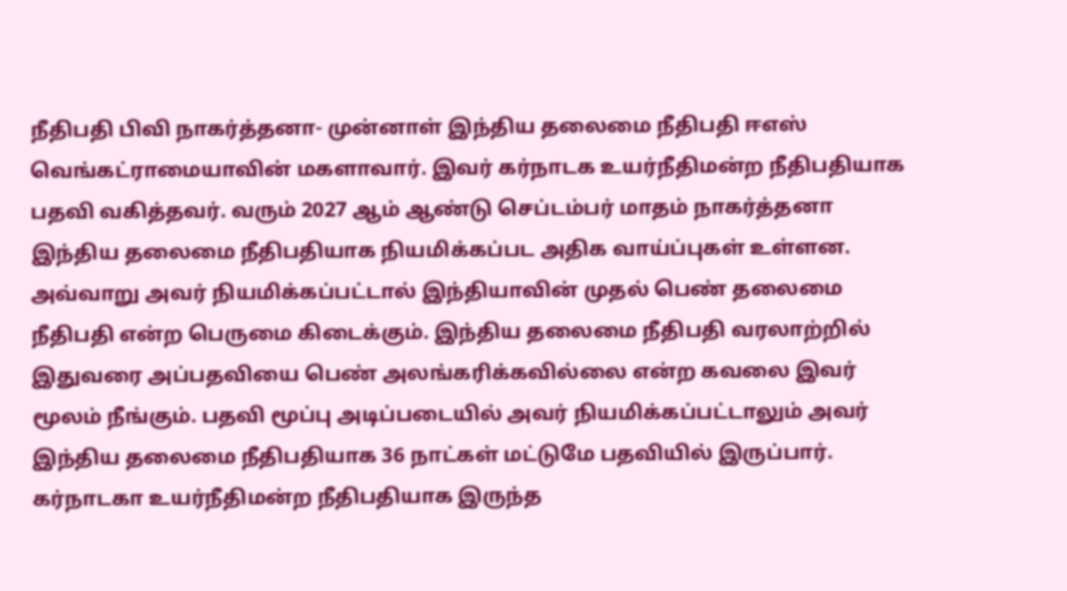நீதிபதி பிவி நாகர்த்தனா- முன்னாள் இந்திய தலைமை நீதிபதி ஈஎஸ் வெங்கட்ராமையாவின் மகளாவார். இவர் கர்நாடக உயர்நீதிமன்ற நீதிபதியாக பதவி வகித்தவர். வரும் 2027 ஆம் ஆண்டு செப்டம்பர் மாதம் நாகர்த்தனா இந்திய தலைமை நீதிபதியாக நியமிக்கப்பட அதிக வாய்ப்புகள் உள்ளன. அவ்வாறு அவர் நியமிக்கப்பட்டால் இந்தியாவின் முதல் பெண் தலைமை நீதிபதி என்ற பெருமை கிடைக்கும். இந்திய தலைமை நீதிபதி வரலாற்றில் இதுவரை அப்பதவியை பெண் அலங்கரிக்கவில்லை என்ற கவலை இவர் மூலம் நீங்கும். பதவி மூப்பு அடிப்படையில் அவர் நியமிக்கப்பட்டாலும் அவர் இந்திய தலைமை நீதிபதியாக 36 நாட்கள் மட்டுமே பதவியில் இருப்பார். கர்நாடகா உயர்நீதிமன்ற நீதிபதியாக இருந்த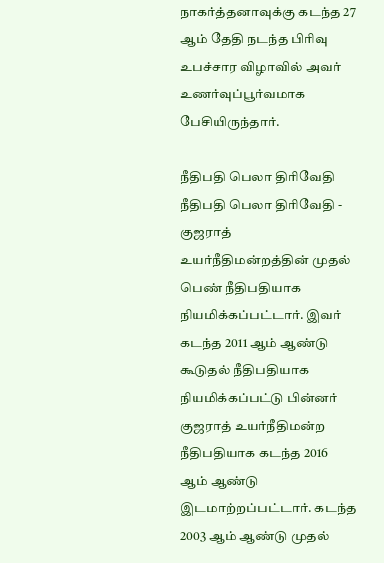நாகர்த்தனாவுக்கு கடந்த 27 ஆம் தேதி நடந்த பிரிவு உபச்சார விழாவில் அவர் உணர்வுப்பூர்வமாக பேசியிருந்தார்.

நீதிபதி பெலா திரிவேதி
நீதிபதி பெலா திரிவேதி - குஜராத் உயர்நீதிமன்றத்தின் முதல் பெண் நீதிபதியாக நியமிக்கப்பட்டார். இவர் கடந்த 2011 ஆம் ஆண்டு கூடுதல் நீதிபதியாக நியமிக்கப்பட்டு பின்னர் குஜராத் உயர்நீதிமன்ற நீதிபதியாக கடந்த 2016 ஆம் ஆண்டு இடமாற்றப்பட்டார். கடந்த 2003 ஆம் ஆண்டு முதல்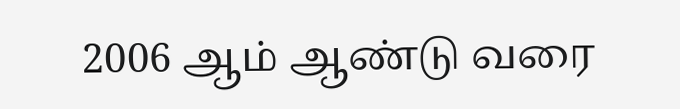2006 ஆம் ஆண்டு வரை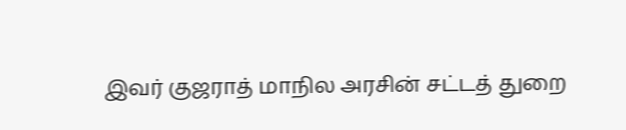இவர் குஜராத் மாநில அரசின் சட்டத் துறை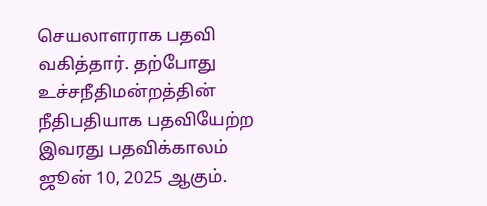செயலாளராக பதவி வகித்தார். தற்போது உச்சநீதிமன்றத்தின் நீதிபதியாக பதவியேற்ற இவரது பதவிக்காலம் ஜூன் 10, 2025 ஆகும்.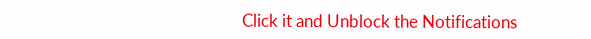Click it and Unblock the Notifications